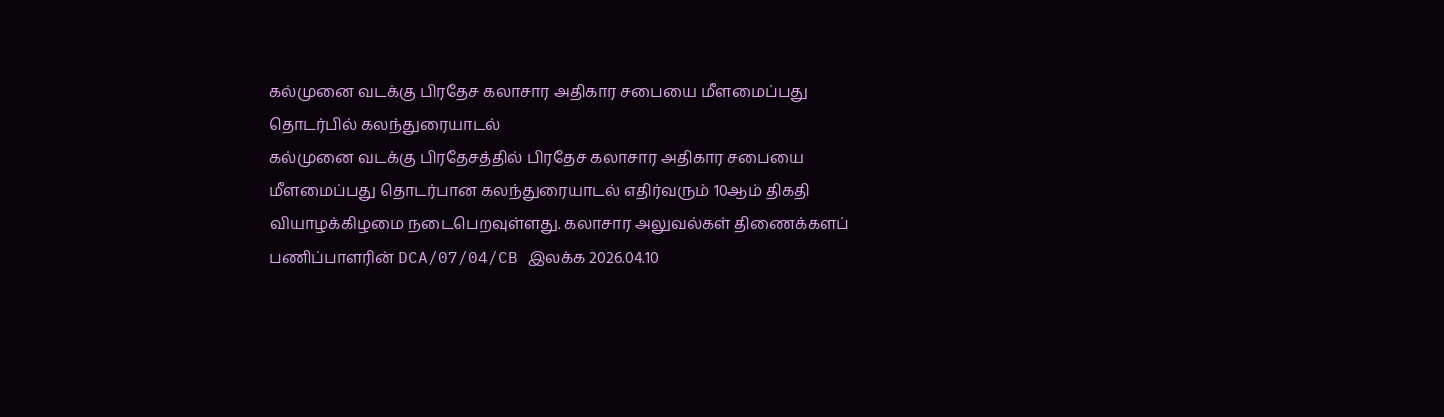கல்முனை வடக்கு பிரதேச கலாசார அதிகார சபையை மீளமைப்பது தொடர்பில் கலந்துரையாடல்
கல்முனை வடக்கு பிரதேசத்தில் பிரதேச கலாசார அதிகார சபையை மீளமைப்பது தொடர்பான கலந்துரையாடல் எதிர்வரும் 10ஆம் திகதி வியாழக்கிழமை நடைபெறவுள்ளது. கலாசார அலுவல்கள் திணைக்களப் பணிப்பாளரின் DCA/07/04/CB இலக்க 2026.04.10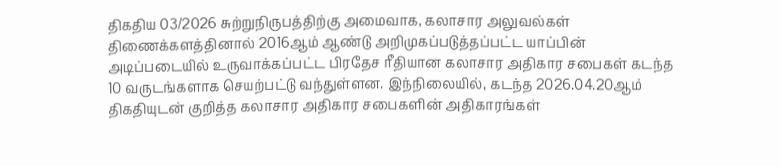திகதிய 03/2026 சுற்றுநிருபத்திற்கு அமைவாக, கலாசார அலுவல்கள் திணைக்களத்தினால் 2016ஆம் ஆண்டு அறிமுகப்படுத்தப்பட்ட யாப்பின் அடிப்படையில் உருவாக்கப்பட்ட பிரதேச ரீதியான கலாசார அதிகார சபைகள் கடந்த 10 வருடங்களாக செயற்பட்டு வந்துள்ளன. இந்நிலையில், கடந்த 2026.04.20ஆம் திகதியுடன் குறித்த கலாசார அதிகார சபைகளின் அதிகாரங்கள்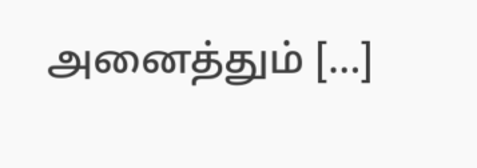அனைத்தும் […]